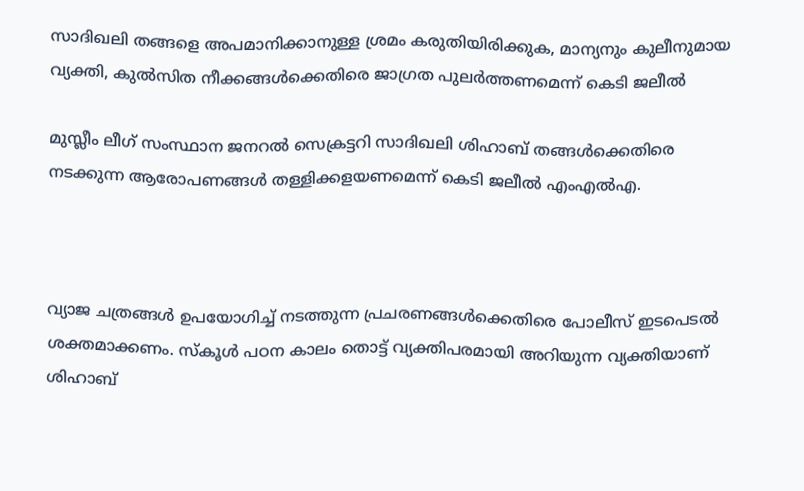സാദിഖലി തങ്ങളെ അപമാനിക്കാനുള്ള ശ്രമം കരുതിയിരിക്കുക, മാന്യനും കുലീനുമായ വ്യക്തി, കുല്‍സിത നീക്കങ്ങള്‍ക്കെതിരെ ജാഗ്രത പുലര്‍ത്തണമെന്ന് കെടി ജലീല്‍

മുസ്ലീം ലീഗ് സംസ്ഥാന ജനറല്‍ സെക്രട്ടറി സാദിഖലി ശിഹാബ് തങ്ങള്‍ക്കെതിരെ നടക്കുന്ന ആരോപണങ്ങള്‍ തള്ളിക്കളയണമെന്ന് കെടി ജലീല്‍ എംഎല്‍എ.



വ്യാജ ചത്രങ്ങള്‍ ഉപയോഗിച്ച് നടത്തുന്ന പ്രചരണങ്ങള്‍ക്കെതിരെ പോലീസ് ഇടപെടല്‍ ശക്തമാക്കണം. സ്‌കൂള്‍ പഠന കാലം തൊട്ട് വ്യക്തിപരമായി അറിയുന്ന വ്യക്തിയാണ് ശിഹാബ്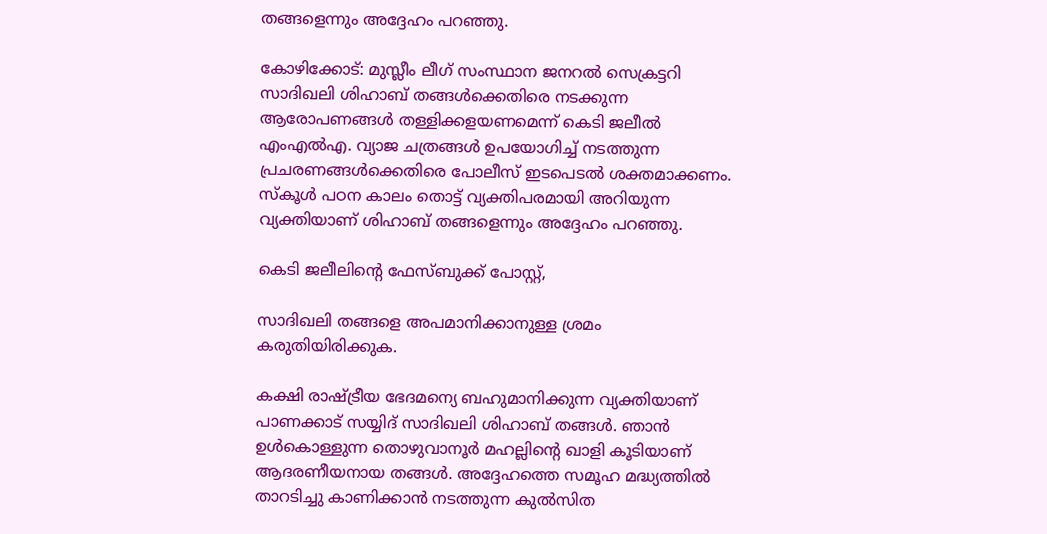തങ്ങളെന്നും അദ്ദേഹം പറഞ്ഞു.

കോഴിക്കോട്: മുസ്ലീം ലീഗ് സംസ്ഥാന ജനറല്‍ സെക്രട്ടറി സാദിഖലി ശിഹാബ് തങ്ങള്‍ക്കെതിരെ നടക്കുന്ന ആരോപണങ്ങള്‍ തള്ളിക്കളയണമെന്ന് കെടി ജലീല്‍ എംഎല്‍എ. വ്യാജ ചത്രങ്ങള്‍ ഉപയോഗിച്ച് നടത്തുന്ന പ്രചരണങ്ങള്‍ക്കെതിരെ പോലീസ് ഇടപെടല്‍ ശക്തമാക്കണം. സ്‌കൂള്‍ പഠന കാലം തൊട്ട് വ്യക്തിപരമായി അറിയുന്ന വ്യക്തിയാണ് ശിഹാബ് തങ്ങളെന്നും അദ്ദേഹം പറഞ്ഞു.

കെടി ജലീലിന്റെ ഫേസ്ബുക്ക് പോസ്റ്റ്,

സാദിഖലി തങ്ങളെ അപമാനിക്കാനുള്ള ശ്രമം കരുതിയിരിക്കുക.

കക്ഷി രാഷ്ട്രീയ ഭേദമന്യെ ബഹുമാനിക്കുന്ന വ്യക്തിയാണ് പാണക്കാട് സയ്യിദ് സാദിഖലി ശിഹാബ് തങ്ങള്‍. ഞാന്‍ ഉള്‍കൊള്ളുന്ന തൊഴുവാനൂര്‍ മഹല്ലിന്റെ ഖാളി കൂടിയാണ് ആദരണീയനായ തങ്ങള്‍. അദ്ദേഹത്തെ സമൂഹ മദ്ധ്യത്തില്‍ താറടിച്ചു കാണിക്കാന്‍ നടത്തുന്ന കുല്‍സിത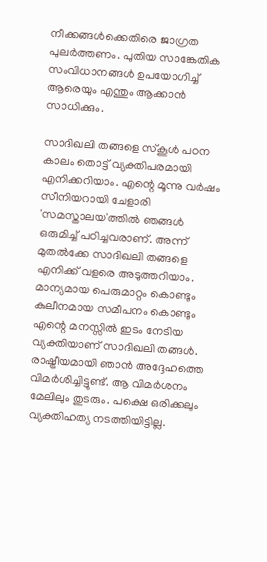നീക്കങ്ങള്‍ക്കെതിരെ ജാഗ്രത പുലര്‍ത്തണം. പുതിയ സാങ്കേതിക സംവിധാനങ്ങള്‍ ഉപയോഗിച്ച് ആരെയും എന്തും ആക്കാന്‍ സാധിക്കും.

സാദിഖലി തങ്ങളെ സ്‌കൂള്‍ പഠന കാലം തൊട്ട് വ്യക്തിപരമായി എനിക്കറിയാം. എന്റെ മൂന്നു വര്‍ഷം സീനിയറായി ചേളാരി 'സമസ്താലയ'ത്തില്‍ ഞങ്ങള്‍ ഒരുമിച്ച് പഠിച്ചവരാണ്. അന്ന് മുതല്‍ക്കേ സാദിഖലി തങ്ങളെ എനിക്ക് വളരെ അടുത്തറിയാം. മാന്യമായ പെരുമാറ്റം കൊണ്ടും കുലീനമായ സമീപനം കൊണ്ടും എന്റെ മനസ്സില്‍ ഇടം നേടിയ വ്യക്തിയാണ് സാദിഖലി തങ്ങള്‍. രാഷ്ട്രീയമായി ഞാന്‍ അദ്ദേഹത്തെ വിമര്‍ശിച്ചിട്ടുണ്ട്. ആ വിമര്‍ശനം മേലിലും തുടരും. പക്ഷെ ഒരിക്കലും വ്യക്തിഹത്യ നടത്തിയിട്ടില്ല.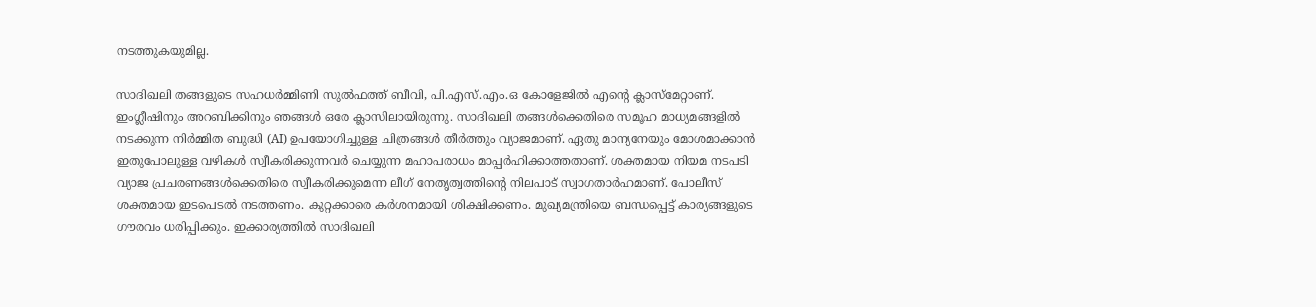നടത്തുകയുമില്ല.

സാദിഖലി തങ്ങളുടെ സഹധര്‍മ്മിണി സുല്‍ഫത്ത് ബീവി, പി.എസ്.എം.ഒ കോളേജില്‍ എന്റെ ക്ലാസ്‌മേറ്റാണ്. ഇംഗ്ലീഷിനും അറബിക്കിനും ഞങ്ങള്‍ ഒരേ ക്ലാസിലായിരുന്നു. സാദിഖലി തങ്ങള്‍ക്കെതിരെ സമൂഹ മാധ്യമങ്ങളില്‍ നടക്കുന്ന നിര്‍മ്മിത ബുദ്ധി (AI) ഉപയോഗിച്ചുള്ള ചിത്രങ്ങള്‍ തീര്‍ത്തും വ്യാജമാണ്. ഏതു മാന്യനേയും മോശമാക്കാന്‍ ഇതുപോലുള്ള വഴികള്‍ സ്വീകരിക്കുന്നവര്‍ ചെയ്യുന്ന മഹാപരാധം മാപ്പര്‍ഹിക്കാത്തതാണ്. ശക്തമായ നിയമ നടപടി വ്യാജ പ്രചരണങ്ങള്‍ക്കെതിരെ സ്വീകരിക്കുമെന്ന ലീഗ് നേതൃത്വത്തിന്റെ നിലപാട് സ്വാഗതാര്‍ഹമാണ്. പോലീസ് ശക്തമായ ഇടപെടല്‍ നടത്തണം. കുറ്റക്കാരെ കര്‍ശനമായി ശിക്ഷിക്കണം. മുഖ്യമന്ത്രിയെ ബന്ധപ്പെട്ട് കാര്യങ്ങളുടെ ഗൗരവം ധരിപ്പിക്കും. ഇക്കാര്യത്തില്‍ സാദിഖലി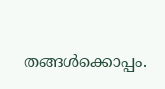തങ്ങള്‍ക്കൊപ്പം.